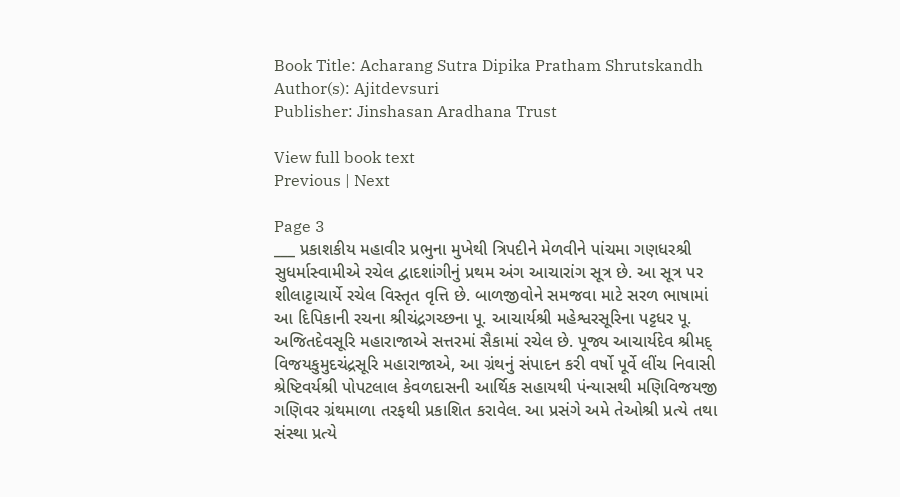Book Title: Acharang Sutra Dipika Pratham Shrutskandh
Author(s): Ajitdevsuri
Publisher: Jinshasan Aradhana Trust

View full book text
Previous | Next

Page 3
___ પ્રકાશકીય મહાવીર પ્રભુના મુખેથી ત્રિપદીને મેળવીને પાંચમા ગણધરશ્રી સુધર્માસ્વામીએ રચેલ દ્વાદશાંગીનું પ્રથમ અંગ આચારાંગ સૂત્ર છે. આ સૂત્ર પર શીલાટ્ટાચાર્યે રચેલ વિસ્તૃત વૃત્તિ છે. બાળજીવોને સમજવા માટે સરળ ભાષામાં આ દિપિકાની રચના શ્રીચંદ્રગચ્છના પૂ. આચાર્યશ્રી મહેશ્વરસૂરિના પટ્ટધર પૂ. અજિતદેવસૂરિ મહારાજાએ સત્તરમાં સૈકામાં રચેલ છે. પૂજ્ય આચાર્યદેવ શ્રીમદ્ વિજયકુમુદચંદ્રસૂરિ મહારાજાએ, આ ગ્રંથનું સંપાદન કરી વર્ષો પૂર્વે લીંચ નિવાસી શ્રેષ્ટિવર્યશ્રી પોપટલાલ કેવળદાસની આર્થિક સહાયથી પંન્યાસથી મણિવિજયજી ગણિવર ગ્રંથમાળા તરફથી પ્રકાશિત કરાવેલ. આ પ્રસંગે અમે તેઓશ્રી પ્રત્યે તથા સંસ્થા પ્રત્યે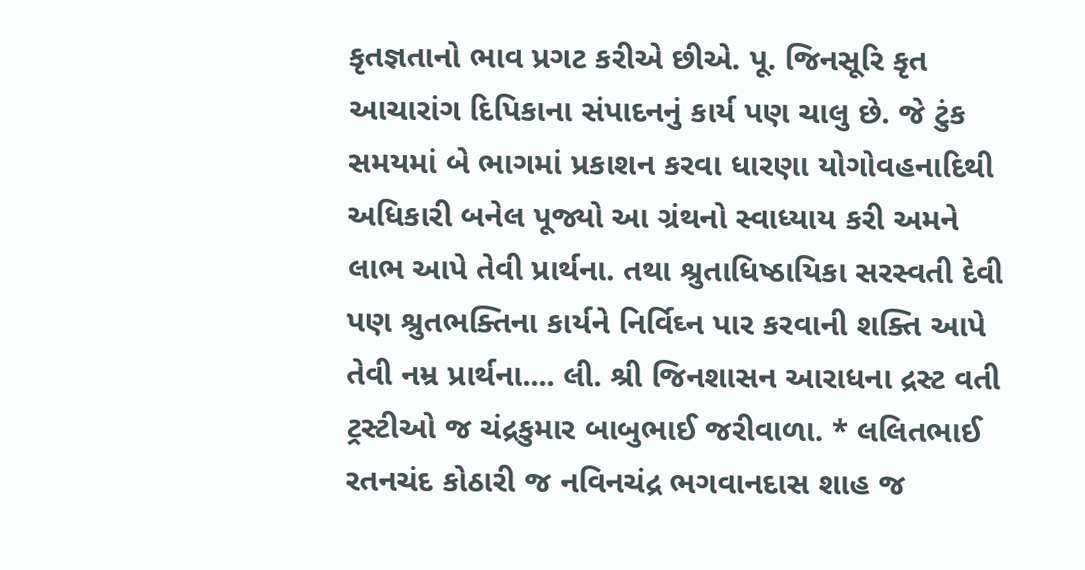કૃતજ્ઞતાનો ભાવ પ્રગટ કરીએ છીએ. પૂ. જિનસૂરિ કૃત આચારાંગ દિપિકાના સંપાદનનું કાર્ય પણ ચાલુ છે. જે ટુંક સમયમાં બે ભાગમાં પ્રકાશન કરવા ધારણા યોગોવહનાદિથી અધિકારી બનેલ પૂજ્યો આ ગ્રંથનો સ્વાધ્યાય કરી અમને લાભ આપે તેવી પ્રાર્થના. તથા શ્રુતાધિષ્ઠાયિકા સરસ્વતી દેવી પણ શ્રુતભક્તિના કાર્યને નિર્વિઘ્ન પાર કરવાની શક્તિ આપે તેવી નમ્ર પ્રાર્થના.... લી. શ્રી જિનશાસન આરાધના દ્રસ્ટ વતી ટ્રસ્ટીઓ જ ચંદ્રકુમાર બાબુભાઈ જરીવાળા. * લલિતભાઈ રતનચંદ કોઠારી જ નવિનચંદ્ર ભગવાનદાસ શાહ જ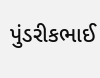પુંડરીકભાઈ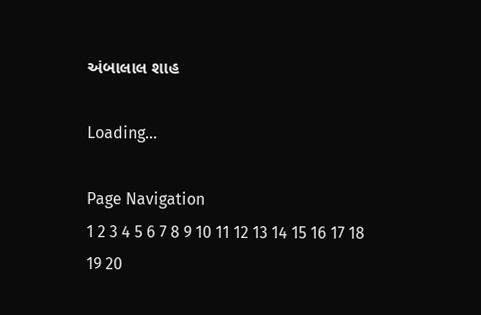અંબાલાલ શાહ

Loading...

Page Navigation
1 2 3 4 5 6 7 8 9 10 11 12 13 14 15 16 17 18 19 20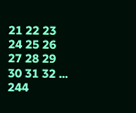21 22 23 24 25 26 27 28 29 30 31 32 ... 244